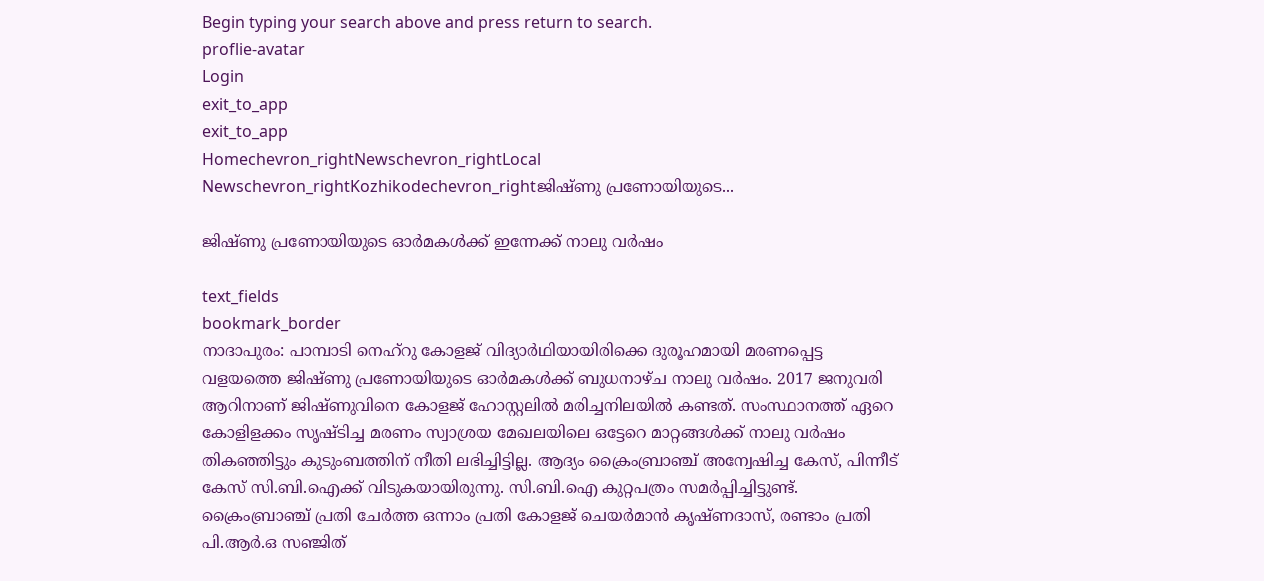Begin typing your search above and press return to search.
proflie-avatar
Login
exit_to_app
exit_to_app
Homechevron_rightNewschevron_rightLocal Newschevron_rightKozhikodechevron_rightജിഷ്ണു പ്രണോയിയുടെ...

ജിഷ്ണു പ്രണോയിയുടെ ഓർമകൾക്ക് ഇന്നേക്ക് നാലു വർഷം

text_fields
bookmark_border
നാദാപുരം: പാമ്പാടി നെഹ്റു കോളജ് വിദ്യാർഥിയായിരിക്കെ ദുരൂഹമായി മരണപ്പെട്ട വളയത്തെ ജിഷ്ണു പ്രണോയിയുടെ ഓർമകൾക്ക് ബുധനാഴ്ച നാലു വർഷം. 2017 ജനുവരി ആറിനാണ് ജിഷ്ണുവിനെ കോളജ് ഹോസ്റ്റലിൽ മരിച്ചനിലയിൽ കണ്ടത്. സംസ്ഥാനത്ത് ഏറെ കോളിളക്കം സൃഷ്ടിച്ച മരണം സ്വാശ്രയ മേഖലയിലെ ഒട്ടേറെ മാറ്റങ്ങൾക്ക് നാലു വർഷം തികഞ്ഞിട്ടും കുടുംബത്തിന് നീതി ലഭിച്ചിട്ടില്ല. ആദ്യം ക്രൈംബ്രാഞ്ച് അന്വേഷിച്ച കേസ്, പിന്നീട് കേസ് സി.ബി.ഐക്ക് വിടുകയായിരുന്നു. സി.ബി.ഐ കുറ്റപത്രം സമർപ്പിച്ചിട്ടുണ്ട്. ക്രൈംബ്രാഞ്ച് പ്രതി ചേർത്ത ഒന്നാം പ്രതി കോളജ് ചെയർമാൻ കൃഷ്ണദാസ്, രണ്ടാം പ്രതി പി.ആർ.ഒ സഞ്ജിത്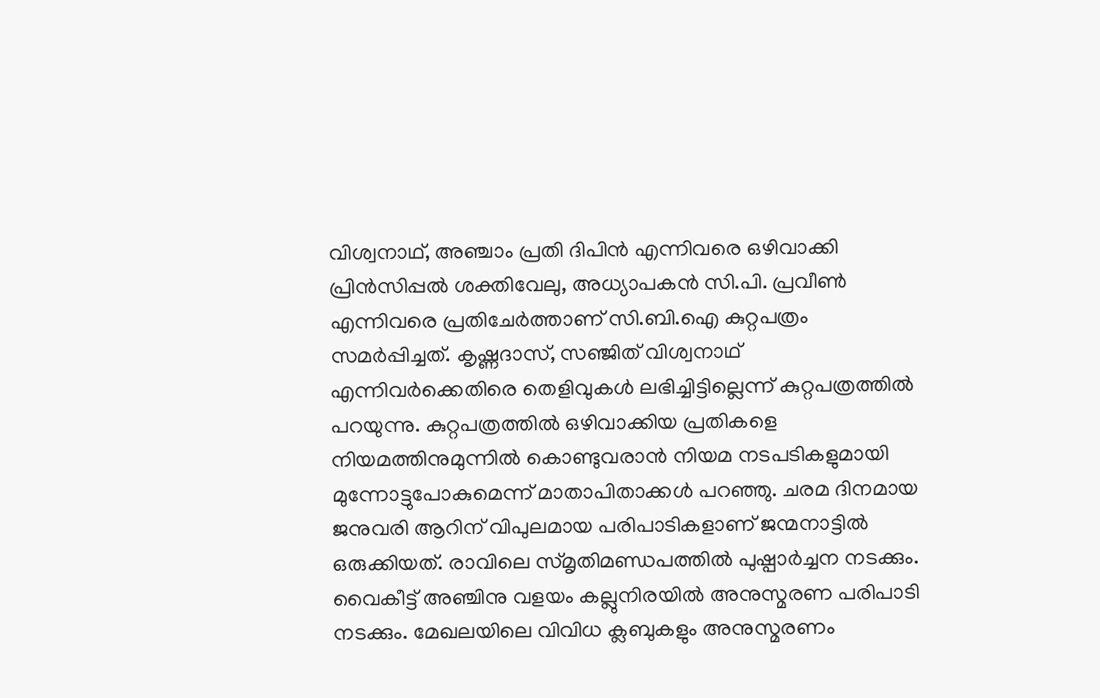വിശ്വനാഥ്, അഞ്ചാം പ്രതി ദിപിൻ എന്നിവരെ ഒഴിവാക്കി പ്രിൻസിപ്പൽ ശക്തിവേലു, അധ്യാപകൻ സി.പി. പ്രവീൺ എന്നിവരെ പ്രതിചേർത്താണ് സി.ബി.ഐ കുറ്റപത്രം സമർപ്പിച്ചത്. കൃഷ്ണദാസ്, സഞ്ജിത് വിശ്വനാഥ് എന്നിവർക്കെതിരെ തെളിവുകൾ ലഭിച്ചിട്ടില്ലെന്ന് കുറ്റപത്രത്തിൽ പറയുന്നു. കുറ്റപത്രത്തിൽ ഒഴിവാക്കിയ പ്രതികളെ നിയമത്തിനുമുന്നിൽ കൊണ്ടുവരാൻ നിയമ നടപടികളുമായി മുന്നോട്ടുപോകുമെന്ന് മാതാപിതാക്കൾ പറഞ്ഞു. ചരമ ദിനമായ ജനുവരി ആറിന് വിപുലമായ പരിപാടികളാണ് ജന്മനാട്ടിൽ ഒരുക്കിയത്. രാവിലെ സ്മൃതിമണ്ഡപത്തിൽ പുഷ്പാർച്ചന നടക്കും. വൈകീട്ട് അഞ്ചിനു വളയം കല്ലുനിരയിൽ അനുസ്മരണ പരിപാടി നടക്കും. മേഖലയിലെ വിവിധ ക്ലബുകളും അനുസ്മരണം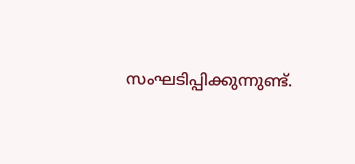സംഘടിപ്പിക്കുന്നുണ്ട്.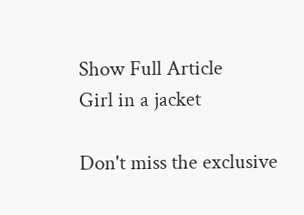Show Full Article
Girl in a jacket

Don't miss the exclusive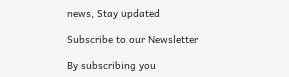news, Stay updated

Subscribe to our Newsletter

By subscribing you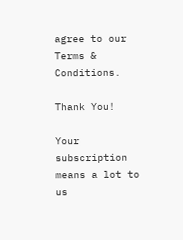agree to our Terms & Conditions.

Thank You!

Your subscription means a lot to us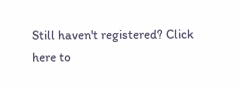Still haven't registered? Click here to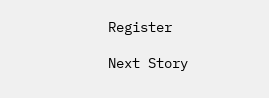Register

Next Story